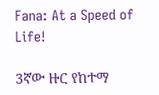Fana: At a Speed of Life!

3ኛው ዙር የከተማ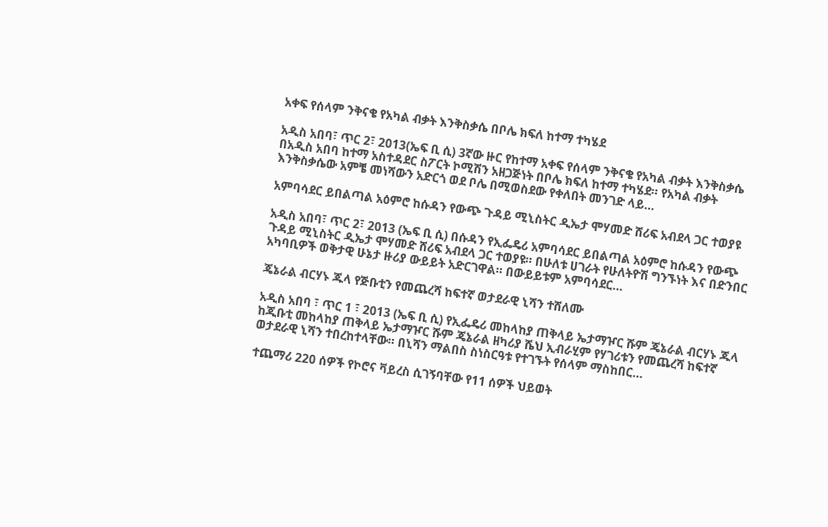አቀፍ የሰላም ንቅናቄ የአካል ብቃት እንቅስቃሴ በቦሌ ክፍለ ከተማ ተካሄደ

አዲስ አበባ፣ ጥር 2፣ 2013(ኤፍ ቢ ሲ) 3ኛው ዙር የከተማ አቀፍ የሰላም ንቅናቄ የአካል ብቃት እንቅስቃሴ በአዲስ አበባ ከተማ አስተዳደር ስፖርት ኮሚሽን አዘጋጅነት በቦሌ ክፍለ ከተማ ተካሄደ። የአካል ብቃት እንቅስቃሴው አምቼ መነሻውን አድርጎ ወደ ቦሌ በሚወስደው የቀለበት መንገድ ላይ…

አምባሳደር ይበልጣል አዕምሮ ከሱዳን የውጭ ጉዳይ ሚኒስትር ዲኤታ ሞሃመድ ሸሪፍ አብደላ ጋር ተወያዩ

አዲስ አበባ፣ ጥር 2፣ 2013 (ኤፍ ቢ ሲ) በሱዳን የኢፌዴሪ አምባሳደር ይበልጣል አዕምሮ ከሱዳን የውጭ ጉዳይ ሚኒስትር ዲኤታ ሞሃመድ ሸሪፍ አብደላ ጋር ተወያዩ። በሁለቱ ሀገራት የሁለትዮሽ ግንኙነት እና በድንበር አካባቢዎች ወቅታዊ ሁኔታ ዙሪያ ውይይት አድርገዋል። በውይይቱም አምባሳደር…

ጄኔራል ብርሃኑ ጁላ የጅቡቲን የመጨረሻ ከፍተኛ ወታደራዊ ኒሻን ተሸለሙ

አዲስ አበባ ፣ ጥር 1 ፣ 2013 (ኤፍ ቢ ሲ) የኢፌዴሪ መከላከያ ጠቅላይ ኤታማዦር ሹም ጄኔራል ብርሃኑ ጁላ ከጂቡቲ መከላከያ ጠቅላይ ኤታማዦር ሹም ጄኔራል ዘካሪያ ሼህ ኢብራሂም የሃገሪቱን የመጨረሻ ከፍተኛ ወታደራዊ ኒሻን ተበረከተላቸው። በኒሻን ማልበስ ስነስርዓቱ የተገኙት የሰላም ማስከበር…

ተጨማሪ 220 ሰዎች የኮሮና ቫይረስ ሲገኝባቸው የ11 ሰዎች ህይወት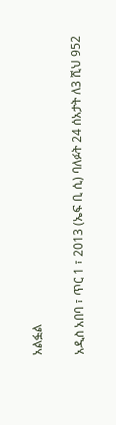አልፏል

አዲስ አበባ ፣ ጥር 1 ፣ 2013 (ኤፍ ቢ ሲ) ባለፉት 24 ሰአታት ለ3 ሺህ 952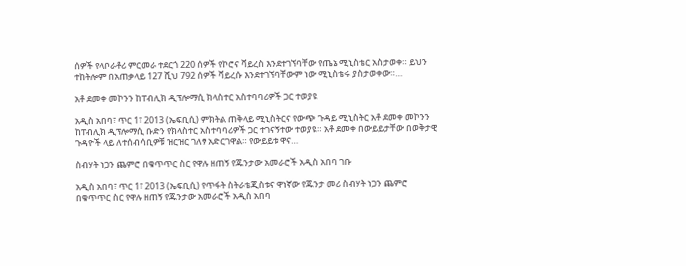ሰዎች የላቦራቶሪ ምርመራ ተደርጎ 220 ሰዎች የኮሮና ቫይረስ እንደተገኘባቸው የጤኔ ሚኒስቴር አስታወቀ። ይህን ተከትሎም በአጠቃላይ 127 ሺህ 792 ሰዎች ቫይረሱ እንደተገኘባቸውም ነው ሚኒስቴሩ ያስታወቀው።…

አቶ ደመቀ መኮንን ከፐብሊክ ዲፕሎማሲ ክላስተር አስተባባሪዎች ጋር ተወያዩ

አዲስ አበባ፣ ጥር 1፣ 2013 (ኤፍቢሲ) ምክትል ጠቅላይ ሚኒስትርና የውጭ ጉዳይ ሚኒስትር አቶ ደመቀ መኮንን ከፐብሊክ ዲፕሎማሲ ቡድን የክላስተር አስተባባሪዎች ጋር ተገናኝተው ተወያዩ። አቶ ደመቀ በውይይታቸው በወቅታዊ ጉዳዮች ላይ ለተሰብሳቢዎቹ ዝርዝር ገለፃ አድርገዋል። የውይይቱ ዋና…

ስብሃት ነጋን ጨምሮ በቁጥጥር ስር የዋሉ ዘጠኝ የጁንታው አመራሮች አዲስ አበባ ገቡ

አዲስ አበባ፣ ጥር 1፣ 2013 (ኤፍቢሲ) የጥፋት ስትራቴጂስቱና ዋነኛው የጁንታ መሪ ስብሃት ነጋን ጨምሮ በቁጥጥር ስር የዋሉ ዘጠኝ የጁንታው አመራሮች አዲስ አበባ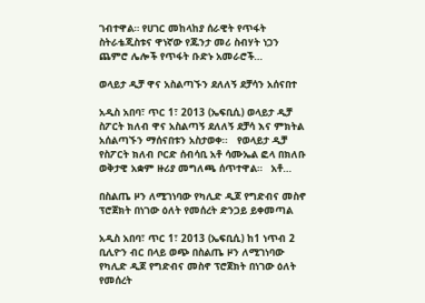ገብተዋል። የሀገር መከላከያ ሰራዊት የጥፋት ስትራቴጂስቱና ዋነኛው የጁንታ መሪ ስብሃት ነጋን ጨምሮ ሌሎች የጥፋት ቡድኑ አመራሮች…

ወላይታ ዲቻ ዋና አስልጣኙን ደለለኝ ደቻሳን አሰናበተ

አዲስ አበባ፣ ጥር 1፣ 2013 (ኤፍቢሲ) ወላይታ ዲቻ ስፖርት ክለብ ዋና አስልጣኝ ደለለኝ ደቻሳ እና ምክትል አሰልጣኙን ማሰናበቱን አስታወቀ፡፡   የወላይታ ዲቻ የስፖርት ክለብ ቦርድ ሰብሳቢ አቶ ሳሙኤል ፎላ በክለቡ ወቅታዊ አቋም ዙሪያ መግለጫ ሰጥተዋል።   አቶ…

በስልጤ ዞን ለሚገነባው የካሊድ ዲጆ የግድብና መስኖ ፕሮጀክት በነገው ዕለት የመሰረት ድንጋይ ይቀመጣል

አዲስ አበባ፣ ጥር 1፣ 2013 (ኤፍቢሲ) ከ1 ነጥብ 2 ቢሊዮን ብር በላይ ወጭ በስልጤ ዞን ለሚገነባው የካሊድ ዲጆ የግድብና መስኖ ፕሮጀክት በነገው ዕለት የመሰረት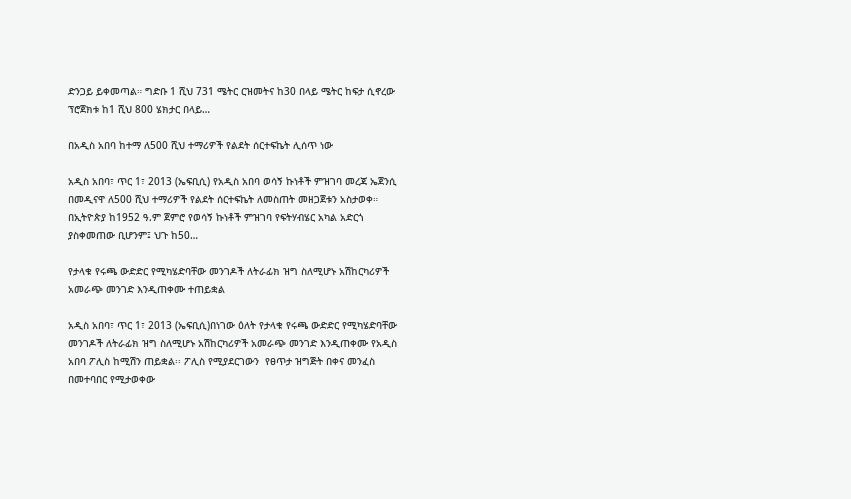ድንጋይ ይቀመጣል። ግድቡ 1 ሺህ 731 ሜትር ርዝመትና ከ30 በላይ ሜትር ከፍታ ሲኖረው ፕሮጀክቱ ከ1 ሺህ 800 ሄክታር በላይ…

በአዲስ አበባ ከተማ ለ500 ሺህ ተማሪዎች የልደት ሰርተፍኬት ሊሰጥ ነው

አዲስ አበባ፣ ጥር 1፣ 2013 (ኤፍቢሲ) የአዲስ አበባ ወሳኝ ኩነቶች ምዝገባ መረጃ ኤጀንሲ በመዲናዋ ለ500 ሺህ ተማሪዎች የልደት ሰርተፍኬት ለመስጠት መዘጋጀቱን አስታወቀ። በኢትዮጵያ ከ1952 ዓ.ም ጀምሮ የወሳኝ ኩነቶች ምዝገባ የፍትሃብሄር አካል አድርጎ ያስቀመጠው ቢሆንም፤ ህጉ ከ50…

የታላቁ የሩጫ ውድድር የሚካሄድባቸው መንገዶች ለትራፊክ ዝግ ስለሚሆኑ አሽከርካሪዎች አመራጭ መንገድ እንዲጠቀሙ ተጠይቋል

አዲስ አበባ፣ ጥር 1፣ 2013 (ኤፍቢሲ)በነገው ዕለት የታላቁ የሩጫ ውድድር የሚካሄድባቸው መንገዶች ለትራፊክ ዝግ ስለሚሆኑ አሽከርካሪዎች አመራጭ መንገድ እንዲጠቀሙ የአዲስ አበባ ፖሊስ ከሚሽን ጠይቋል፡፡ ፖሊስ የሚያደርገውን  የፀጥታ ዝግጅት በቀና መንፈስ በመተባበር የሚታወቀው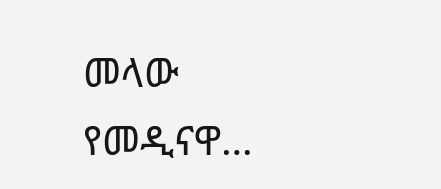መላው የመዲናዋ…